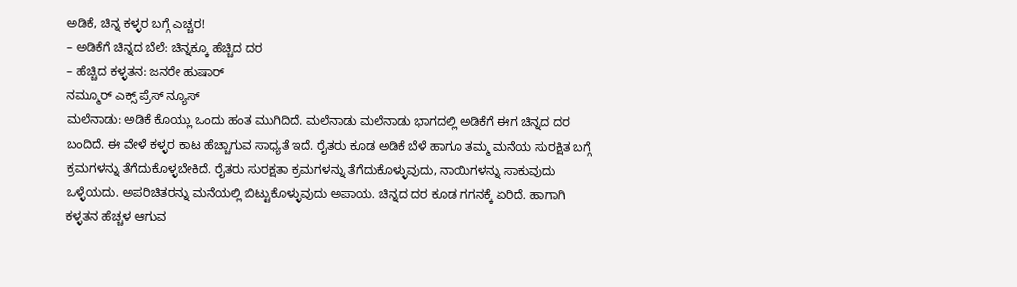ಅಡಿಕೆ, ಚಿನ್ನ ಕಳ್ಳರ ಬಗ್ಗೆ ಎಚ್ಚರ!
– ಅಡಿಕೆಗೆ ಚಿನ್ನದ ಬೆಲೆ: ಚಿನ್ನಕ್ಕೂ ಹೆಚ್ಚಿದ ದರ
– ಹೆಚ್ಚಿದ ಕಳ್ಳತನ: ಜನರೇ ಹುಷಾರ್
ನಮ್ಮೂರ್ ಎಕ್ಸ್ ಪ್ರೆಸ್ ನ್ಯೂಸ್
ಮಲೆನಾಡು: ಅಡಿಕೆ ಕೊಯ್ಲು ಒಂದು ಹಂತ ಮುಗಿದಿದೆ. ಮಲೆನಾಡು ಮಲೆನಾಡು ಭಾಗದಲ್ಲಿ ಅಡಿಕೆಗೆ ಈಗ ಚಿನ್ನದ ದರ ಬಂದಿದೆ. ಈ ವೇಳೆ ಕಳ್ಳರ ಕಾಟ ಹೆಚ್ಚಾಗುವ ಸಾಧ್ಯತೆ ಇದೆ. ರೈತರು ಕೂಡ ಅಡಿಕೆ ಬೆಳೆ ಹಾಗೂ ತಮ್ಮ ಮನೆಯ ಸುರಕ್ಷಿತ ಬಗ್ಗೆ ಕ್ರಮಗಳನ್ನು ತೆಗೆದುಕೊಳ್ಳಬೇಕಿದೆ. ರೈತರು ಸುರಕ್ಷತಾ ಕ್ರಮಗಳನ್ನು ತೆಗೆದುಕೊಳ್ಳುವುದು, ನಾಯಿಗಳನ್ನು ಸಾಕುವುದು ಒಳ್ಳೆಯದು. ಅಪರಿಚಿತರನ್ನು ಮನೆಯಲ್ಲಿ ಬಿಟ್ಟುಕೊಳ್ಳುವುದು ಅಪಾಯ. ಚಿನ್ನದ ದರ ಕೂಡ ಗಗನಕ್ಕೆ ಏರಿದೆ. ಹಾಗಾಗಿ ಕಳ್ಳತನ ಹೆಚ್ಚಳ ಆಗುವ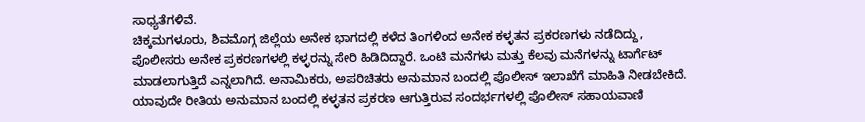ಸಾಧ್ಯತೆಗಳಿವೆ.
ಚಿಕ್ಕಮಗಳೂರು, ಶಿವಮೊಗ್ಗ ಜಿಲ್ಲೆಯ ಅನೇಕ ಭಾಗದಲ್ಲಿ ಕಳೆದ ತಿಂಗಳಿಂದ ಅನೇಕ ಕಳ್ಳತನ ಪ್ರಕರಣಗಳು ನಡೆದಿದ್ದು, ಪೊಲೀಸರು ಅನೇಕ ಪ್ರಕರಣಗಳಲ್ಲಿ ಕಳ್ಳರನ್ನು ಸೇರಿ ಹಿಡಿದಿದ್ದಾರೆ. ಒಂಟಿ ಮನೆಗಳು ಮತ್ತು ಕೆಲವು ಮನೆಗಳನ್ನು ಟಾರ್ಗೆಟ್ ಮಾಡಲಾಗುತ್ತಿದೆ ಎನ್ನಲಾಗಿದೆ. ಅನಾಮಿಕರು, ಅಪರಿಚಿತರು ಅನುಮಾನ ಬಂದಲ್ಲಿ ಪೊಲೀಸ್ ಇಲಾಖೆಗೆ ಮಾಹಿತಿ ನೀಡಬೇಕಿದೆ. ಯಾವುದೇ ರೀತಿಯ ಅನುಮಾನ ಬಂದಲ್ಲಿ ಕಳ್ಳತನ ಪ್ರಕರಣ ಆಗುತ್ತಿರುವ ಸಂದರ್ಭಗಳಲ್ಲಿ ಪೊಲೀಸ್ ಸಹಾಯವಾಣಿ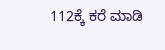112ಕ್ಕೆ ಕರೆ ಮಾಡಿ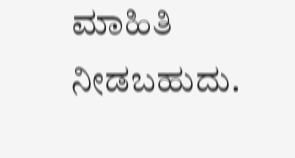ಮಾಹಿತಿ ನೀಡಬಹುದು.